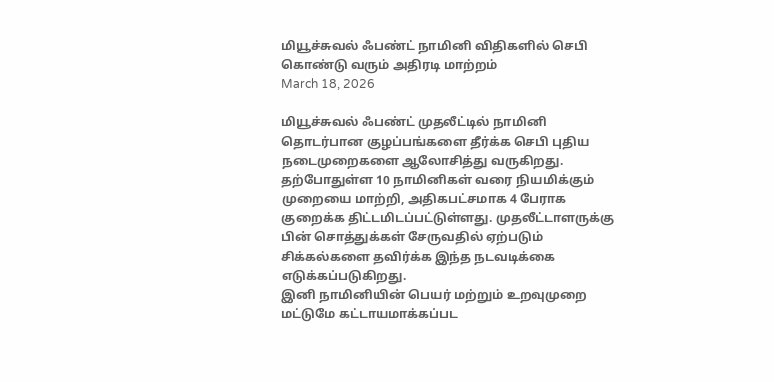மியூச்சுவல் ஃபண்ட் நாமினி விதிகளில் செபி கொண்டு வரும் அதிரடி மாற்றம்
March 18, 2026

மியூச்சுவல் ஃபண்ட் முதலீட்டில் நாமினி தொடர்பான குழப்பங்களை தீர்க்க செபி புதிய நடைமுறைகளை ஆலோசித்து வருகிறது. தற்போதுள்ள 10 நாமினிகள் வரை நியமிக்கும் முறையை மாற்றி, அதிகபட்சமாக 4 பேராக குறைக்க திட்டமிடப்பட்டுள்ளது. முதலீட்டாளருக்கு பின் சொத்துக்கள் சேருவதில் ஏற்படும் சிக்கல்களை தவிர்க்க இந்த நடவடிக்கை எடுக்கப்படுகிறது.
இனி நாமினியின் பெயர் மற்றும் உறவுமுறை மட்டுமே கட்டாயமாக்கப்பட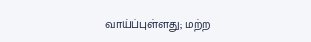வாய்ப்புள்ளது; மற்ற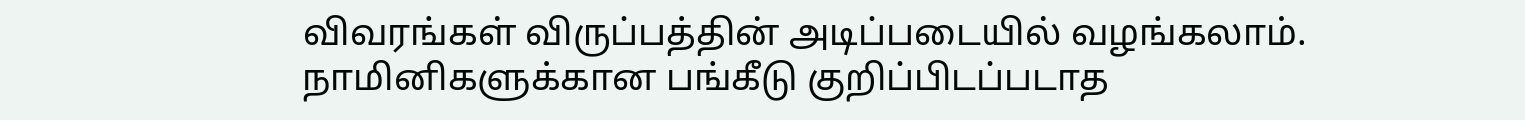விவரங்கள் விருப்பத்தின் அடிப்படையில் வழங்கலாம். நாமினிகளுக்கான பங்கீடு குறிப்பிடப்படாத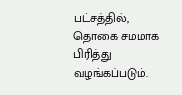பட்சத்தில், தொகை சமமாக பிரித்து வழங்கப்படும்.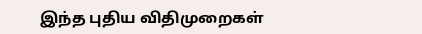இந்த புதிய விதிமுறைகள்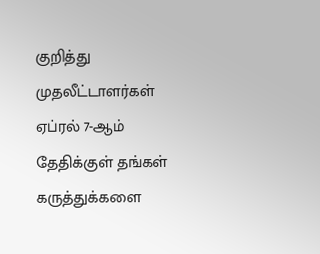குறித்து முதலீட்டாளர்கள் ஏப்ரல் 7-ஆம் தேதிக்குள் தங்கள் கருத்துக்களை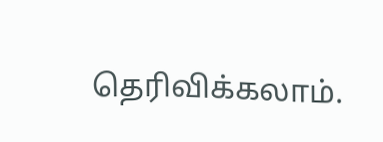தெரிவிக்கலாம்.